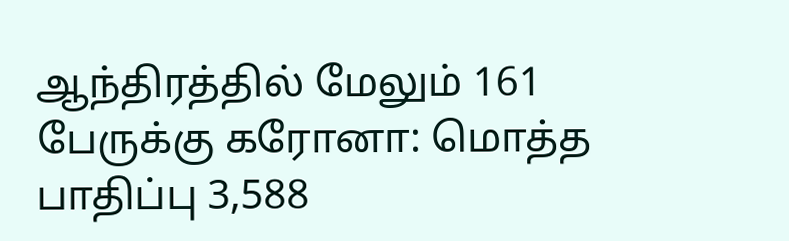ஆந்திரத்தில் மேலும் 161 பேருக்கு கரோனா: மொத்த பாதிப்பு 3,588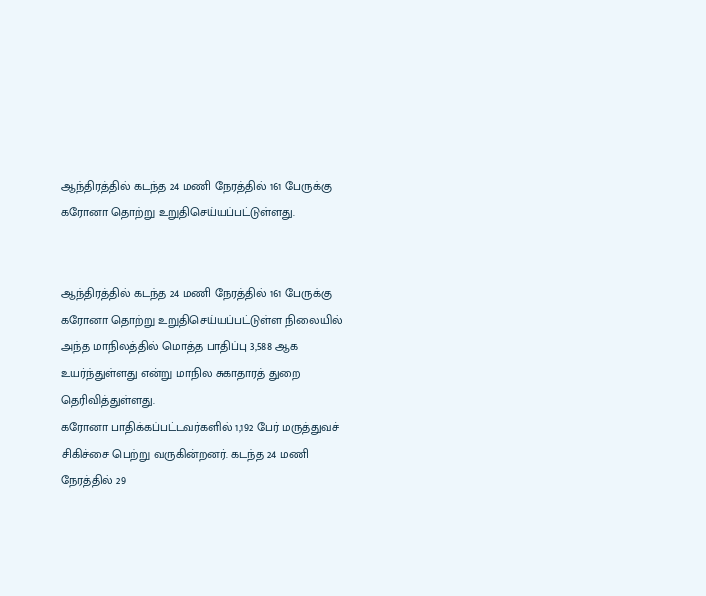ஆந்திரத்தில் கடந்த 24 மணி நேரத்தில் 161 பேருக்கு கரோனா தொற்று உறுதிசெய்யப்பட்டுள்ளது.


ஆந்திரத்தில் கடந்த 24 மணி நேரத்தில் 161 பேருக்கு கரோனா தொற்று உறுதிசெய்யப்பட்டுள்ள நிலையில் அந்த மாநிலத்தில் மொத்த பாதிப்பு 3,588 ஆக உயர்ந்துள்ளது என்று மாநில சுகாதாரத் துறை தெரிவித்துள்ளது.
கரோனா பாதிக்கப்பட்டவர்களில் 1,192 பேர் மருத்துவச் சிகிச்சை பெற்று வருகின்றனர். கடந்த 24 மணி நேரத்தில் 29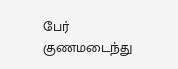பேர் குணமடைந்து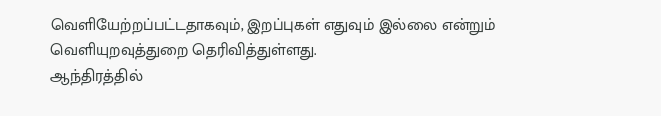வெளியேற்றப்பட்டதாகவும், இறப்புகள் எதுவும் இல்லை என்றும் வெளியுறவுத்துறை தெரிவித்துள்ளது.
ஆந்திரத்தில்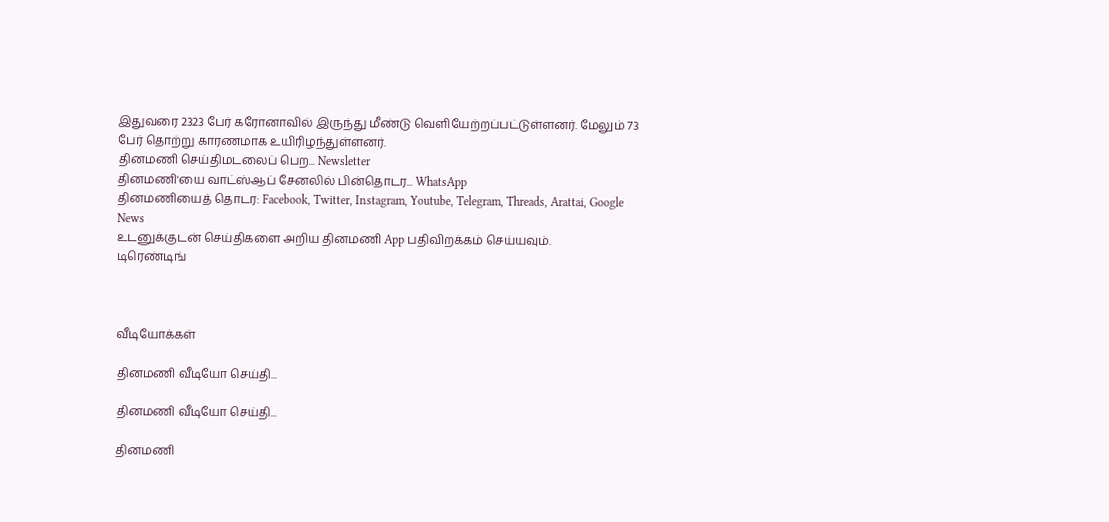இதுவரை 2323 பேர் கரோனாவில் இருந்து மீண்டு வெளியேற்றப்பட்டுள்ளனர். மேலும் 73 பேர் தொற்று காரணமாக உயிரிழந்துள்ளனர்.
தினமணி செய்திமடலைப் பெற... Newsletter
தினமணி'யை வாட்ஸ்ஆப் சேனலில் பின்தொடர... WhatsApp
தினமணியைத் தொடர: Facebook, Twitter, Instagram, Youtube, Telegram, Threads, Arattai, Google News
உடனுக்குடன் செய்திகளை அறிய தினமணி App பதிவிறக்கம் செய்யவும்.
டிரெண்டிங்



வீடியோக்கள்

தினமணி வீடியோ செய்தி...

தினமணி வீடியோ செய்தி...

தினமணி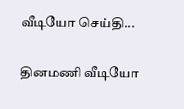வீடியோ செய்தி...

தினமணி வீடியோ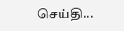செய்தி...